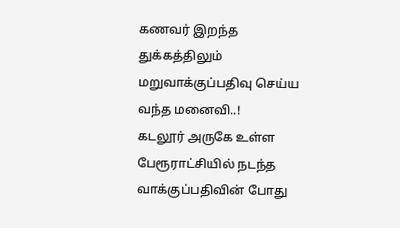கணவர் இறந்த துக்கத்திலும் மறுவாக்குப்பதிவு செய்ய வந்த மனைவி..!
கடலூர் அருகே உள்ள பேரூராட்சியில் நடந்த வாக்குப்பதிவின் போது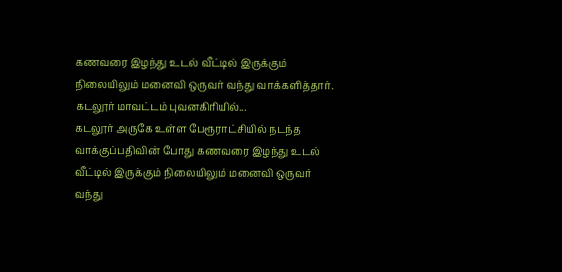கணவரை இழந்து உடல் வீட்டில் இருக்கும் நிலையிலும் மனைவி ஒருவர் வந்து வாக்களித்தார். கடலூர் மாவட்டம் புவனகிரியில்...
கடலூர் அருகே உள்ள பேரூராட்சியில் நடந்த வாக்குப்பதிவின் போது கணவரை இழந்து உடல் வீட்டில் இருக்கும் நிலையிலும் மனைவி ஒருவர் வந்து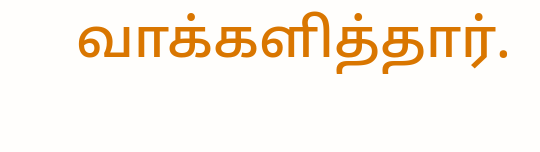வாக்களித்தார்.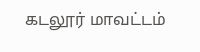கடலூர் மாவட்டம்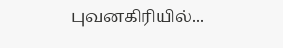புவனகிரியில்...